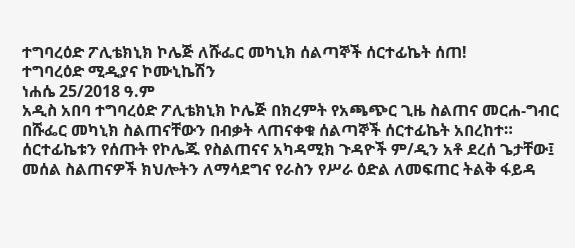ተግባረዕድ ፖሊቴክኒክ ኮሌጅ ለሹፌር መካኒክ ሰልጣኞች ሰርተፊኬት ሰጠ!
ተግባረዕድ ሚዲያና ኮሙኒኬሽን
ነሐሴ 25/2018 ዓ.ም
አዲስ አበባ ተግባረዕድ ፖሊቴክኒክ ኮሌጅ በክረምት የአጫጭር ጊዜ ስልጠና መርሐ-ግብር በሹፌር መካኒክ ስልጠናቸውን በብቃት ላጠናቀቁ ሰልጣኞች ሰርተፊኬት አበረከተ።
ሰርተፊኬቱን የሰጡት የኮሌጁ የስልጠናና አካዳሚክ ጉዳዮች ም/ዲን አቶ ደረሰ ጌታቸው፤ መሰል ስልጠናዎች ክህሎትን ለማሳደግና የራስን የሥራ ዕድል ለመፍጠር ትልቅ ፋይዳ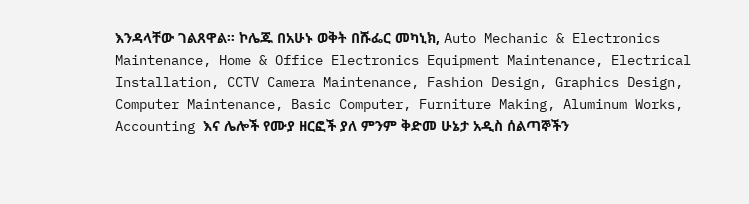እንዳላቸው ገልጸዋል። ኮሌጁ በአሁኑ ወቅት በሹፌር መካኒክ, Auto Mechanic & Electronics Maintenance, Home & Office Electronics Equipment Maintenance, Electrical Installation, CCTV Camera Maintenance, Fashion Design, Graphics Design, Computer Maintenance, Basic Computer, Furniture Making, Aluminum Works, Accounting እና ሌሎች የሙያ ዘርፎች ያለ ምንም ቅድመ ሁኔታ አዲስ ሰልጣኞችን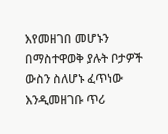እየመዘገበ መሆኑን በማስተዋወቅ ያሉት ቦታዎች ውስን ስለሆኑ ፈጥነው እንዲመዘገቡ ጥሪ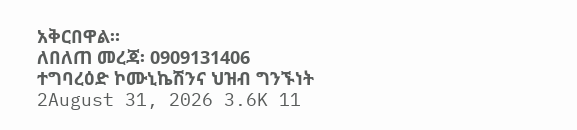አቅርበዋል።
ለበለጠ መረጃ፡ 0909131406
ተግባረዕድ ኮሙኒኬሽንና ህዝብ ግንኙነት
2August 31, 2026 3.6K 11